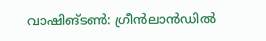വാഷിങ്ടൺ: ഗ്രീൻലാൻഡിൽ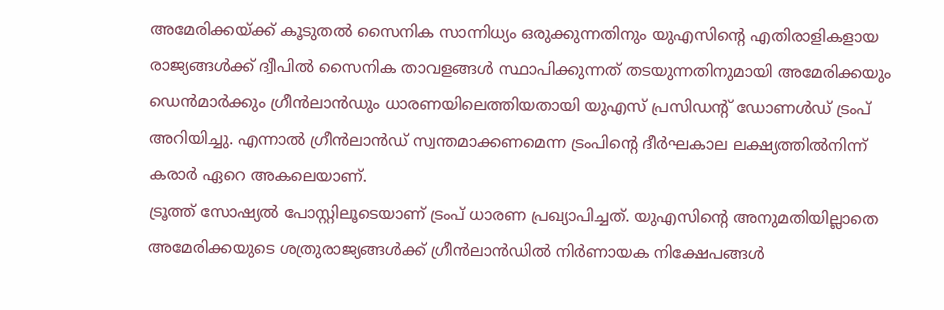അമേരിക്കയ്ക്ക് കൂടുതൽ സൈനിക സാന്നിധ്യം ഒരുക്കുന്നതിനും യുഎസിന്റെ എതിരാളികളായ രാജ്യങ്ങൾക്ക് ദ്വീപിൽ സൈനിക താവളങ്ങൾ സ്ഥാപിക്കുന്നത് തടയുന്നതിനുമായി അമേരിക്കയും ഡെൻമാർക്കും ഗ്രീൻലാൻഡും ധാരണയിലെത്തിയതായി യുഎസ് പ്രസിഡന്റ് ഡോണൾഡ് ട്രംപ് അറിയിച്ചു. എന്നാൽ ഗ്രീൻലാൻഡ് സ്വന്തമാക്കണമെന്ന ട്രംപിന്റെ ദീർഘകാല ലക്ഷ്യത്തിൽനിന്ന് കരാർ ഏറെ അകലെയാണ്.
ട്രൂത്ത് സോഷ്യൽ പോസ്റ്റിലൂടെയാണ് ട്രംപ് ധാരണ പ്രഖ്യാപിച്ചത്. യുഎസിന്റെ അനുമതിയില്ലാതെ അമേരിക്കയുടെ ശത്രുരാജ്യങ്ങൾക്ക് ഗ്രീൻലാൻഡിൽ നിർണായക നിക്ഷേപങ്ങൾ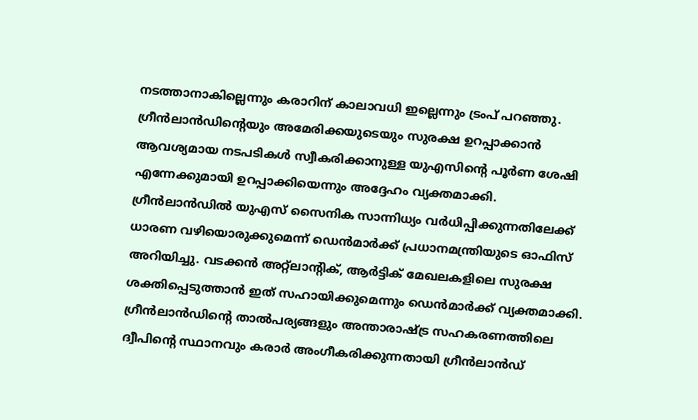നടത്താനാകില്ലെന്നും കരാറിന് കാലാവധി ഇല്ലെന്നും ട്രംപ് പറഞ്ഞു. ഗ്രീൻലാൻഡിന്റെയും അമേരിക്കയുടെയും സുരക്ഷ ഉറപ്പാക്കാൻ ആവശ്യമായ നടപടികൾ സ്വീകരിക്കാനുള്ള യുഎസിന്റെ പൂർണ ശേഷി എന്നേക്കുമായി ഉറപ്പാക്കിയെന്നും അദ്ദേഹം വ്യക്തമാക്കി.
ഗ്രീൻലാൻഡിൽ യുഎസ് സൈനിക സാന്നിധ്യം വർധിപ്പിക്കുന്നതിലേക്ക് ധാരണ വഴിയൊരുക്കുമെന്ന് ഡെൻമാർക്ക് പ്രധാനമന്ത്രിയുടെ ഓഫിസ് അറിയിച്ചു. വടക്കൻ അറ്റ്ലാന്റിക്, ആർട്ടിക് മേഖലകളിലെ സുരക്ഷ ശക്തിപ്പെടുത്താൻ ഇത് സഹായിക്കുമെന്നും ഡെൻമാർക്ക് വ്യക്തമാക്കി. ഗ്രീൻലാൻഡിന്റെ താൽപര്യങ്ങളും അന്താരാഷ്ട്ര സഹകരണത്തിലെ ദ്വീപിന്റെ സ്ഥാനവും കരാർ അംഗീകരിക്കുന്നതായി ഗ്രീൻലാൻഡ്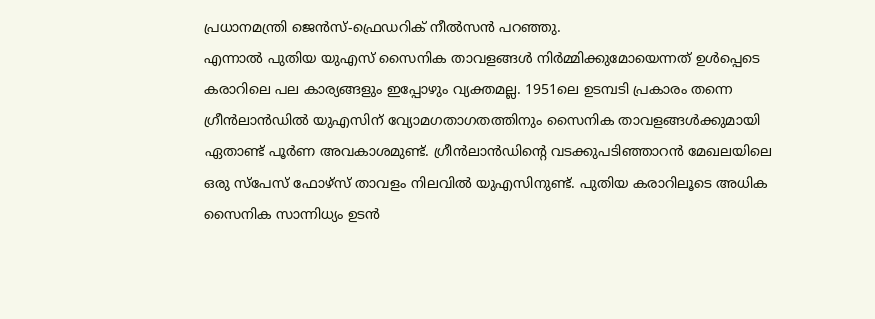പ്രധാനമന്ത്രി ജെൻസ്-ഫ്രെഡറിക് നീൽസൻ പറഞ്ഞു.
എന്നാൽ പുതിയ യുഎസ് സൈനിക താവളങ്ങൾ നിർമ്മിക്കുമോയെന്നത് ഉൾപ്പെടെ കരാറിലെ പല കാര്യങ്ങളും ഇപ്പോഴും വ്യക്തമല്ല. 1951ലെ ഉടമ്പടി പ്രകാരം തന്നെ ഗ്രീൻലാൻഡിൽ യുഎസിന് വ്യോമഗതാഗതത്തിനും സൈനിക താവളങ്ങൾക്കുമായി ഏതാണ്ട് പൂർണ അവകാശമുണ്ട്. ഗ്രീൻലാൻഡിന്റെ വടക്കുപടിഞ്ഞാറൻ മേഖലയിലെ ഒരു സ്പേസ് ഫോഴ്സ് താവളം നിലവിൽ യുഎസിനുണ്ട്. പുതിയ കരാറിലൂടെ അധിക സൈനിക സാന്നിധ്യം ഉടൻ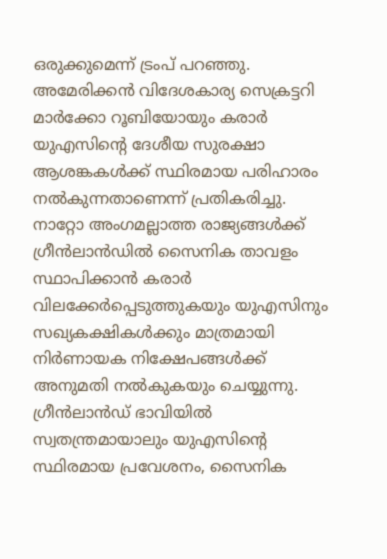ഒരുക്കുമെന്ന് ട്രംപ് പറഞ്ഞു.
അമേരിക്കൻ വിദേശകാര്യ സെക്രട്ടറി മാർക്കോ റൂബിയോയും കരാർ യുഎസിന്റെ ദേശീയ സുരക്ഷാ ആശങ്കകൾക്ക് സ്ഥിരമായ പരിഹാരം നൽകുന്നതാണെന്ന് പ്രതികരിച്ചു. നാറ്റോ അംഗമല്ലാത്ത രാജ്യങ്ങൾക്ക് ഗ്രീൻലാൻഡിൽ സൈനിക താവളം സ്ഥാപിക്കാൻ കരാർ വിലക്കേർപ്പെടുത്തുകയും യുഎസിനും സഖ്യകക്ഷികൾക്കും മാത്രമായി നിർണായക നിക്ഷേപങ്ങൾക്ക് അനുമതി നൽകുകയും ചെയ്യുന്നു. ഗ്രീൻലാൻഡ് ഭാവിയിൽ സ്വതന്ത്രമായാലും യുഎസിന്റെ സ്ഥിരമായ പ്രവേശനം, സൈനിക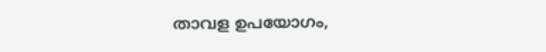താവള ഉപയോഗം,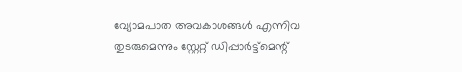വ്യോമപാത അവകാശങ്ങൾ എന്നിവ തുടരുമെന്നും സ്റ്റേറ്റ് ഡിപ്പാർട്ട്മെന്റ്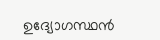ഉദ്യോഗസ്ഥൻ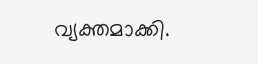വ്യക്തമാക്കി.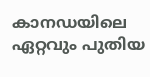കാനഡയിലെ ഏറ്റവും പുതിയ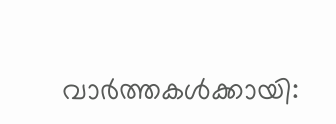വാർത്തകൾക്കായി: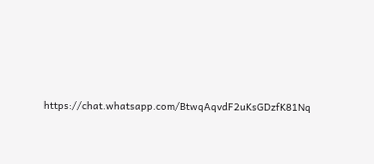https://chat.whatsapp.com/BtwqAqvdF2uKsGDzfK81Nq